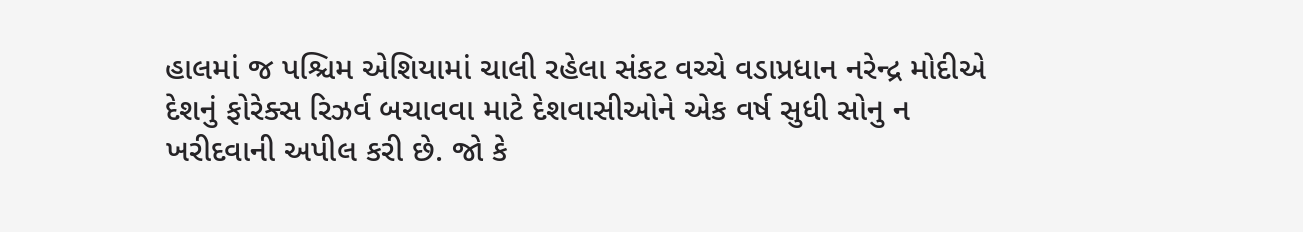હાલમાં જ પશ્ચિમ એશિયામાં ચાલી રહેલા સંકટ વચ્ચે વડાપ્રધાન નરેન્દ્ર મોદીએ દેશનું ફોરેક્સ રિઝર્વ બચાવવા માટે દેશવાસીઓને એક વર્ષ સુધી સોનુ ન ખરીદવાની અપીલ કરી છે. જો કે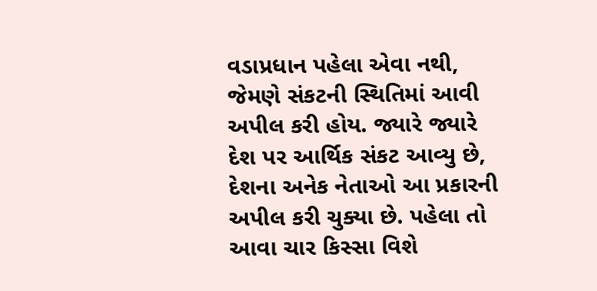વડાપ્રધાન પહેલા એવા નથી, જેમણે સંકટની સ્થિતિમાં આવી અપીલ કરી હોય. જ્યારે જ્યારે દેશ પર આર્થિક સંકટ આવ્યુ છે, દેશના અનેક નેતાઓ આ પ્રકારની અપીલ કરી ચુક્યા છે. પહેલા તો આવા ચાર કિસ્સા વિશે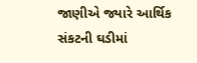જાણીએ જ્યારે આર્થિક સંકટની ઘડીમાં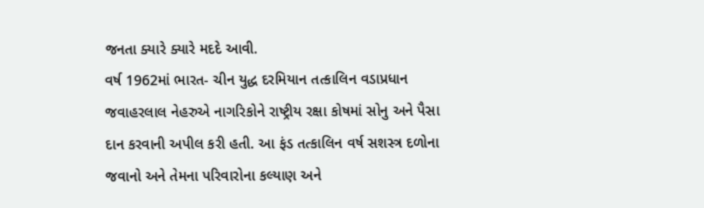જનતા ક્યારે ક્યારે મદદે આવી.
વર્ષ 1962માં ભારત- ચીન યુદ્ધ દરમિયાન તત્કાલિન વડાપ્રધાન જવાહરલાલ નેહરુએ નાગરિકોને રાષ્ટ્રીય રક્ષા કોષમાં સોનુ અને પૈસા દાન કરવાની અપીલ કરી હતી. આ ફંડ તત્કાલિન વર્ષ સશસ્ત્ર દળોના જવાનો અને તેમના પરિવારોના કલ્યાણ અને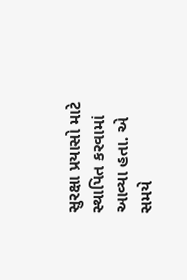સુરક્ષા પ્રયાસો માટે સ્થાપિત કરવામાં આવ્યા હતા. એ સમયે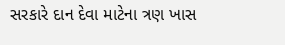સરકારે દાન દેવા માટેના ત્રણ ખાસ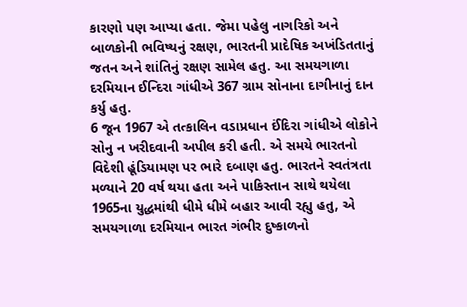કારણો પણ આપ્યા હતા. જેમા પહેલુ નાગરિકો અને બાળકોની ભવિષ્યનું રક્ષણ, ભારતની પ્રાદેષિક અખંડિતતાનું જતન અને શાંતિનું રક્ષણ સામેલ હતુ. આ સમયગાળા દરમિયાન ઈન્દિરા ગાંધીએ 367 ગ્રામ સોનાના દાગીનાનું દાન કર્યુ હતુ.
6 જૂન 1967 એ તત્કાલિન વડાપ્રધાન ઈંદિરા ગાંધીએ લોકોને સોનુ ન ખરીદવાની અપીલ કરી હતી. એ સમયે ભારતનો વિદેશી હૂંડિયામણ પર ભારે દબાણ હતુ. ભારતને સ્વતંત્રતા મળ્યાને 20 વર્ષ થયા હતા અને પાકિસ્તાન સાથે થયેલા 1965ના યુદ્ધમાંથી ધીમે ધીમે બહાર આવી રહ્યુ હતુ, એ સમયગાળા દરમિયાન ભારત ગંભીર દુષ્કાળનો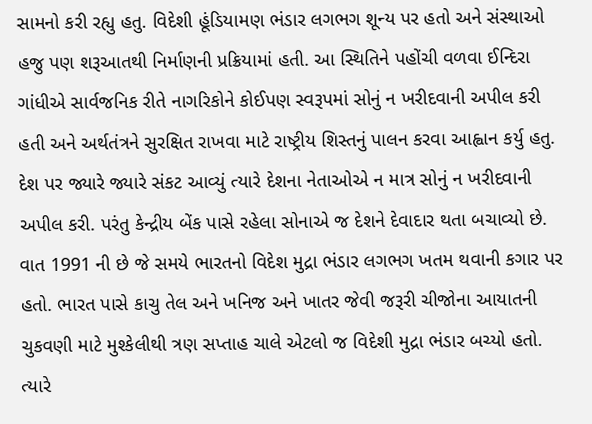સામનો કરી રહ્યુ હતુ. વિદેશી હૂંડિયામણ ભંડાર લગભગ શૂન્ય પર હતો અને સંસ્થાઓ હજુ પણ શરૂઆતથી નિર્માણની પ્રક્રિયામાં હતી. આ સ્થિતિને પહોંચી વળવા ઈન્દિરા ગાંધીએ સાર્વજનિક રીતે નાગરિકોને કોઈપણ સ્વરૂપમાં સોનું ન ખરીદવાની અપીલ કરી હતી અને અર્થતંત્રને સુરક્ષિત રાખવા માટે રાષ્ટ્રીય શિસ્તનું પાલન કરવા આહ્વાન કર્યુ હતુ.
દેશ પર જ્યારે જ્યારે સંકટ આવ્યું ત્યારે દેશના નેતાઓએ ન માત્ર સોનું ન ખરીદવાની અપીલ કરી. પરંતુ કેન્દ્રીય બેંક પાસે રહેલા સોનાએ જ દેશને દેવાદાર થતા બચાવ્યો છે. વાત 1991 ની છે જે સમયે ભારતનો વિદેશ મુદ્રા ભંડાર લગભગ ખતમ થવાની કગાર પર હતો. ભારત પાસે કાચુ તેલ અને ખનિજ અને ખાતર જેવી જરૂરી ચીજોના આયાતની ચુકવણી માટે મુશ્કેલીથી ત્રણ સપ્તાહ ચાલે એટલો જ વિદેશી મુદ્રા ભંડાર બચ્યો હતો. ત્યારે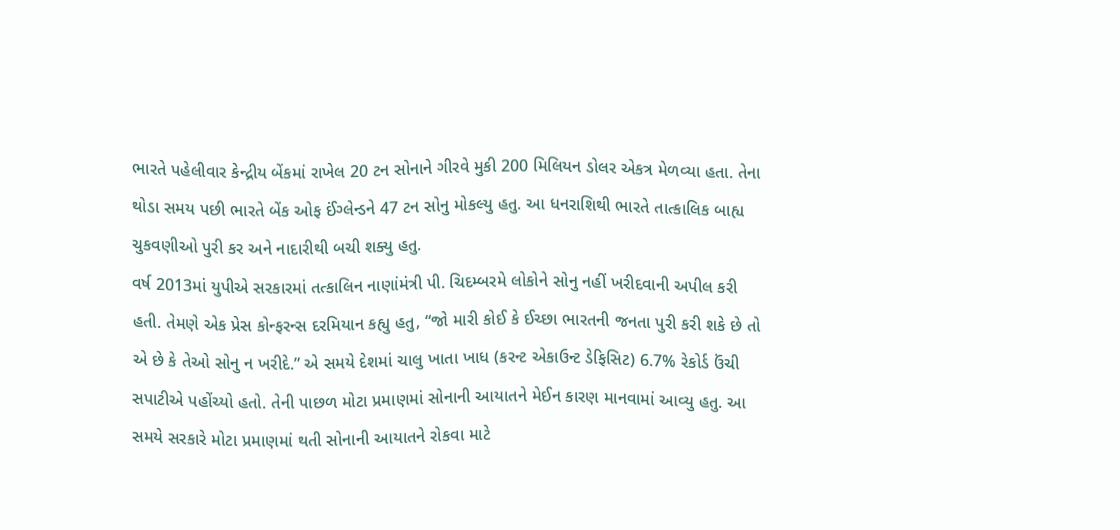ભારતે પહેલીવાર કેન્દ્રીય બેંકમાં રાખેલ 20 ટન સોનાને ગીરવે મુકી 200 મિલિયન ડોલર એકત્ર મેળવ્યા હતા. તેના થોડા સમય પછી ભારતે બેંક ઓફ ઈંગ્લેન્ડને 47 ટન સોનુ મોકલ્યુ હતુ. આ ધનરાશિથી ભારતે તાત્કાલિક બાહ્ય ચુકવણીઓ પુરી કર અને નાદારીથી બચી શક્યુ હતુ.
વર્ષ 2013માં યુપીએ સરકારમાં તત્કાલિન નાણાંમંત્રી પી. ચિદમ્બરમે લોકોને સોનુ નહીં ખરીદવાની અપીલ કરી હતી. તેમણે એક પ્રેસ કોન્ફરન્સ દરમિયાન કહ્યુ હતુ, “જો મારી કોઈ કે ઈચ્છા ભારતની જનતા પુરી કરી શકે છે તો એ છે કે તેઓ સોનુ ન ખરીદે.” એ સમયે દેશમાં ચાલુ ખાતા ખાધ (કરન્ટ એકાઉન્ટ ડેફિસિટ) 6.7% રેકોર્ડ ઉંચી સપાટીએ પહોંચ્યો હતો. તેની પાછળ મોટા પ્રમાણમાં સોનાની આયાતને મેઈન કારણ માનવામાં આવ્યુ હતુ. આ સમયે સરકારે મોટા પ્રમાણમાં થતી સોનાની આયાતને રોકવા માટે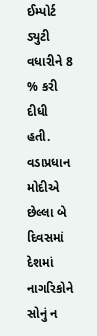ઈમ્પોર્ટ ડ્યુટી વધારીને 8 % કરી દીધી હતી.
વડાપ્રધાન મોદીએ છેલ્લા બે દિવસમાં દેશમાં નાગરિકોને સોનું ન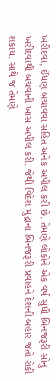ખરીદવા, ઈંધણ બચાવવા સહિત અનેક અપીલ કરી છે. તેમણે લોકોને એક વર્ષ સુધી બિનજરૂરી સોનુ ખરીદવાથી બચવાની ખાસ અપીલ કરી. જેથી વિદેશ મુદ્રાના બિનજરૂરી પ્રવાહને દેશની બહાર જતો રોકી શકાય. સાથે જ તેમણે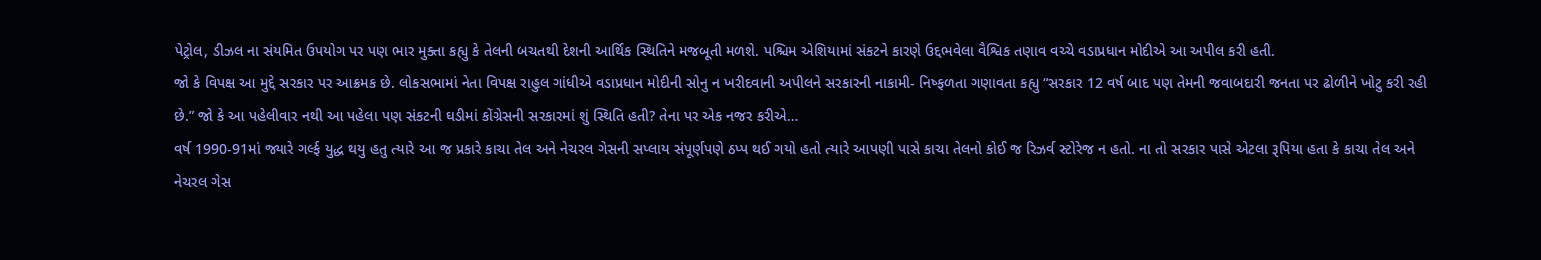પેટ્રોલ, ડીઝલ ના સંયમિત ઉપયોગ પર પણ ભાર મુક્તા કહ્યુ કે તેલની બચતથી દેશની આર્થિક સ્થિતિને મજબૂતી મળશે. પશ્ચિમ એશિયામાં સંકટને કારણે ઉદ્દભવેલા વૈશ્વિક તણાવ વચ્ચે વડાપ્રધાન મોદીએ આ અપીલ કરી હતી.
જો કે વિપક્ષ આ મુદ્દે સરકાર પર આક્રમક છે. લોકસભામાં નેતા વિપક્ષ રાહુલ ગાંધીએ વડાપ્રધાન મોદીની સોનુ ન ખરીદવાની અપીલને સરકારની નાકામી- નિષ્ફળતા ગણાવતા કહ્યુ “સરકાર 12 વર્ષ બાદ પણ તેમની જવાબદારી જનતા પર ઢોળીને ખોટુ કરી રહી છે.” જો કે આ પહેલીવાર નથી આ પહેલા પણ સંકટની ઘડીમાં કોંગ્રેસની સરકારમાં શું સ્થિતિ હતી? તેના પર એક નજર કરીએ…
વર્ષ 1990-91માં જ્યારે ગર્લ્ફ યુદ્ધ થયુ હતુ ત્યારે આ જ પ્રકારે કાચા તેલ અને નેચરલ ગેસની સપ્લાય સંપૂર્ણપણે ઠપ્પ થઈ ગયો હતો ત્યારે આપણી પાસે કાચા તેલનો કોઈ જ રિઝર્વ સ્ટોરેજ ન હતો. ના તો સરકાર પાસે એટલા રૂપિયા હતા કે કાચા તેલ અને નેચરલ ગેસ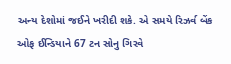અન્ય દેશોમાં જઈને ખરીદી શકે. એ સમયે રિઝર્વ બેંક ઓફ ઈન્ડિયાને 67 ટન સોનુ ગિરવે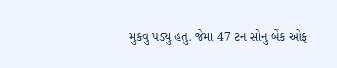મુકવુ પડ્યુ હતુ. જેમા 47 ટન સોનુ બેંક ઓફ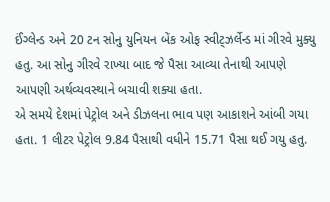ઈંગ્લેન્ડ અને 20 ટન સોનુ યુનિયન બેંક ઓફ સ્વીટ્ઝર્લેન્ડ માં ગીરવે મુક્યુ હતુ. આ સોનુ ગીરવે રાખ્યા બાદ જે પૈસા આવ્યા તેનાથી આપણે આપણી અર્થવ્યવસ્થાને બચાવી શક્યા હતા.
એ સમયે દેશમાં પેટ્રોલ અને ડીઝલના ભાવ પણ આકાશને આંબી ગયા હતા. 1 લીટર પેટ્રોલ 9.84 પૈસાથી વધીને 15.71 પૈસા થઈ ગયુ હતુ.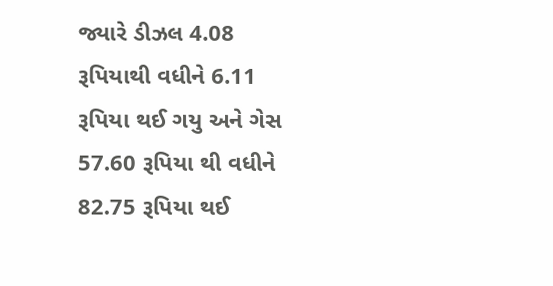જ્યારે ડીઝલ 4.08 રૂપિયાથી વધીને 6.11 રૂપિયા થઈ ગયુ અને ગેસ 57.60 રૂપિયા થી વધીને 82.75 રૂપિયા થઈ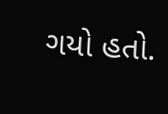ગયો હતો.